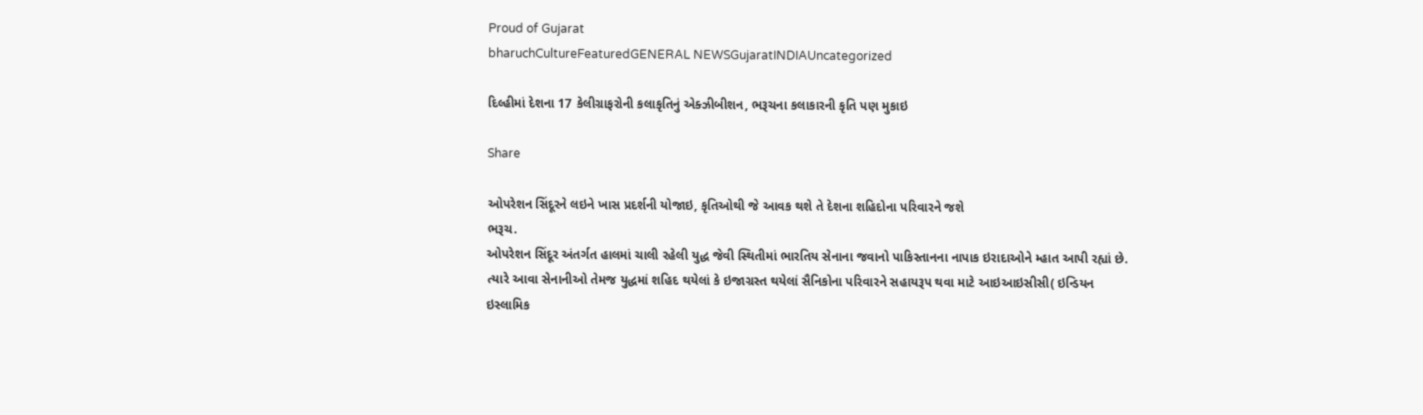Proud of Gujarat
bharuchCultureFeaturedGENERAL NEWSGujaratINDIAUncategorized

દિલ્હીમાં દેશના 17 કેલીગ્રાફરોની કલાકૃતિનું એક્ઝીબીશન, ભરૂચના કલાકારની કૃતિ પણ મુકાઇ

Share

ઓપરેશન સિંદૂરને લઇને ખાસ પ્રદર્શની યોજાઇ, કૃતિઓથી જે આવક થશે તે દેશના શહિદોના પરિવારને જશે
ભરૂચ.
ઓપરેશન સિંદૂર અંતર્ગત હાલમાં ચાલી રહેલી યુદ્ધ જેવી સ્થિતીમાં ભારતિય સેનાના જવાનો પાકિસ્તાનના નાપાક ઇરાદાઓને મ્હાત આપી રહ્યાં છે. ત્યારે આવા સેનાનીઓ તેમજ યુદ્ધમાં શહિદ થયેલાં કે ઇજાગ્રસ્ત થયેલાં સૈનિકોના પરિવારને સહાયરૂપ થવા માટે આઇઆઇસીસી( ઇન્ડિયન ઇસ્લામિક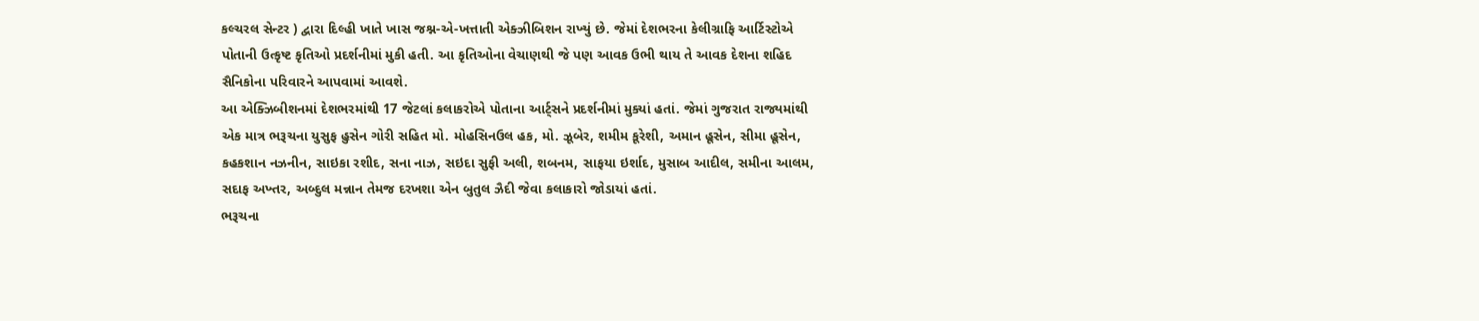કલ્ચરલ સેન્ટર ) દ્વારા દિલ્હી ખાતે ખાસ જશ્ન-એ-ખત્તાતી એક્ઝીબિશન રાખ્યું છે. જેમાં દેશભરના કેલીગ્રાફિ આર્ટિસ્ટોએ પોતાની ઉત્કૃષ્ટ કૃતિઓ પ્રદર્શનીમાં મુકી હતી. આ કૃતિઓના વેચાણથી જે પણ આવક ઉભી થાય તે આવક દેશના શહિદ સૈનિકોના પરિવારને આપવામાં આવશે.
આ એક્ઝિબીશનમાં દેશભરમાંથી 17 જેટલાં કલાકરોએ પોતાના આર્ટ્સને પ્રદર્શનીમાં મુક્યાં હતાં. જેમાં ગુજરાત રાજ્યમાંથી એક માત્ર ભરૂચના યુસુફ હુસેન ગોરી સહિત મો. મોહસિનઉલ હક, મો. ઝૂબેર, શમીમ કૂરેશી, અમાન હૂસેન, સીમા હૂસેન, કહકશાન નઝનીન, સાઇકા રશીદ, સના નાઝ, સઇદા સુફી અલી, શબનમ, સાફયા ઇર્શાદ, મુસાબ આદીલ, સમીના આલમ, સદાફ અખ્તર, અબ્દુલ મન્નાન તેમજ દરખશા એન બુતુલ ઝૈદી જેવા કલાકારો જોડાયાં હતાં.
ભરૂચના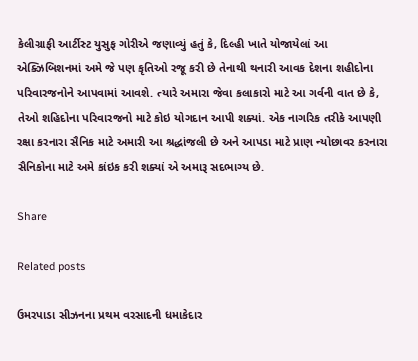કેલીગ્રાફી આર્ટીસ્ટ યુસુફ ગોરીએ જણાવ્યું હતું કે, દિલ્હી ખાતે યોજાયેલાં આ એક્ઝિબિશનમાં અમે જે પણ કૃતિઓ રજૂ કરી છે તેનાથી થનારી આવક દેશના શહીદોના પરિવારજનોને આપવામાં આવશે. ત્યારે અમારા જેવા કલાકારો માટે આ ગર્વની વાત છે કે, તેઓ શહિદોના પરિવારજનો માટે કોઇ યોગદાન આપી શક્યાં. એક નાગરિક તરીકે આપણી રક્ષા કરનારા સૈનિક માટે અમારી આ શ્રદ્ધાંજલી છે અને આપડા માટે પ્રાણ ન્યોછાવર કરનારા સૈનિકોના માટે અમે કાંઇક કરી શક્યાં એ અમારૂ સદભાગ્ય છે.

Share

Related posts

ઉમરપાડા સીઝનના પ્રથમ વરસાદની ધમાકેદાર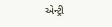એન્ટ્રી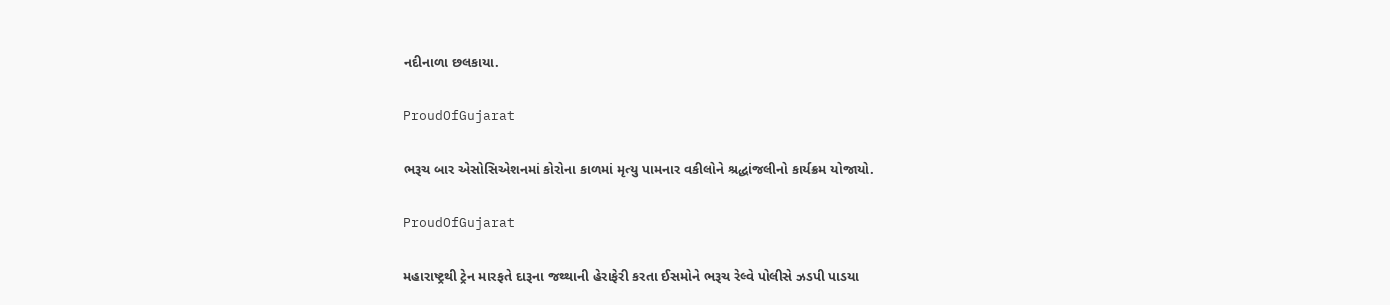નદીનાળા છલકાયા.

ProudOfGujarat

ભરૂચ બાર એસોસિએશનમાં કોરોના કાળમાં મૃત્યુ પામનાર વકીલોને શ્રદ્ધાંજલીનો કાર્યક્રમ યોજાયો.

ProudOfGujarat

મહારાષ્ટ્રથી ટ્રેન મારફતે દારૂના જથ્થાની હેરાફેરી કરતા ઈસમોને ભરૂચ રેલ્વે પોલીસે ઝડપી પાડયા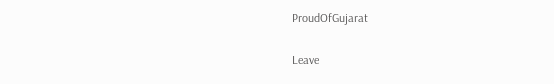ProudOfGujarat

Leave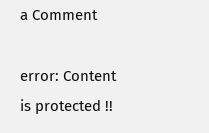a Comment

error: Content is protected !!